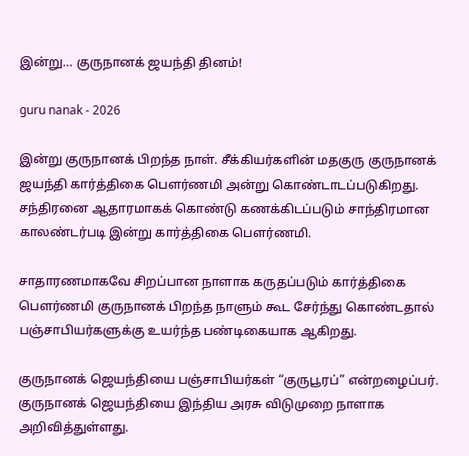இன்று… குருநானக் ஜயந்தி தினம்!

guru nanak - 2026

இன்று குருநானக் பிறந்த நாள். சீக்கியர்களின் மதகுரு குருநானக் ஜயந்தி கார்த்திகை பௌர்ணமி அன்று கொண்டாடப்படுகிறது. சந்திரனை ஆதாரமாகக் கொண்டு கணக்கிடப்படும் சாந்திரமான காலண்டர்படி இன்று கார்த்திகை பௌர்ணமி.

சாதாரணமாகவே சிறப்பான நாளாக கருதப்படும் கார்த்திகை பௌர்ணமி குருநானக் பிறந்த நாளும் கூட சேர்ந்து கொண்டதால் பஞ்சாபியர்களுக்கு உயர்ந்த பண்டிகையாக ஆகிறது.

குருநானக் ஜெயந்தியை பஞ்சாபியர்கள் “குருபூரப்” என்றழைப்பர். குருநானக் ஜெயந்தியை இந்திய அரசு விடுமுறை நாளாக அறிவித்துள்ளது.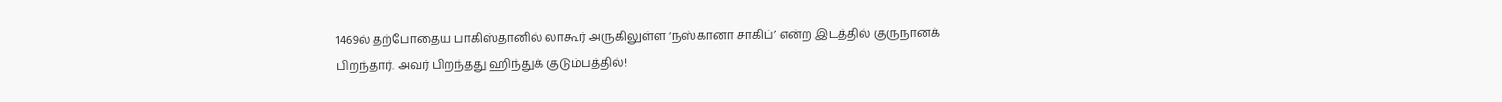1469ல் தற்போதைய பாகிஸ்தானில் லாகூர் அருகிலுள்ள ‘நஸ்கானா சாகிப்’ என்ற இடத்தில் குருநானக் பிறந்தார். அவர் பிறந்தது ஹிந்துக் குடும்பத்தில்!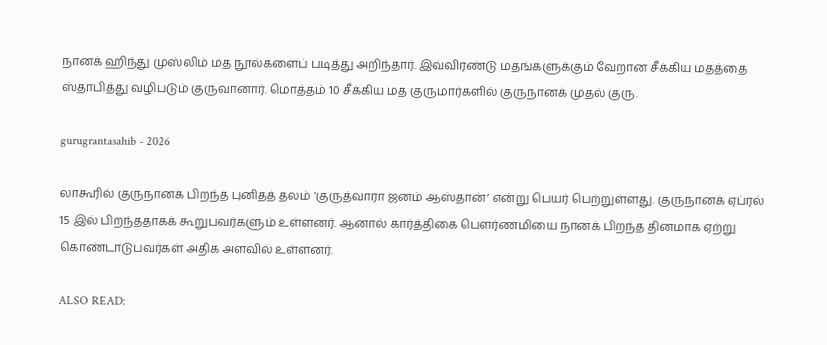நானக் ஹிந்து முஸ்லிம் மத நூல்களைப் படித்து அறிந்தார். இவ்விரண்டு மதங்களுக்கும் வேறான சீக்கிய மதத்தை ஸ்தாபித்து வழிபடும் குருவானார். மொத்தம் 10 சீக்கிய மத குருமார்களில் குருநானக் முதல் குரு.

gurugrantasahib - 2026

லாகூரில் குருநானக் பிறந்த புனிதத் தலம் ‘குருத்வாரா ஜனம் ஆஸ்தான்’ என்று பெயர் பெற்றுள்ளது. குருநானக் ஏப்ரல் 15 இல் பிறந்ததாகக் கூறுபவர்களும் உள்ளனர். ஆனால் கார்த்திகை பௌர்ணமியை நானக் பிறந்த தினமாக ஏற்று கொண்டாடுபவர்கள் அதிக அளவில் உள்ளனர்.

ALSO READ: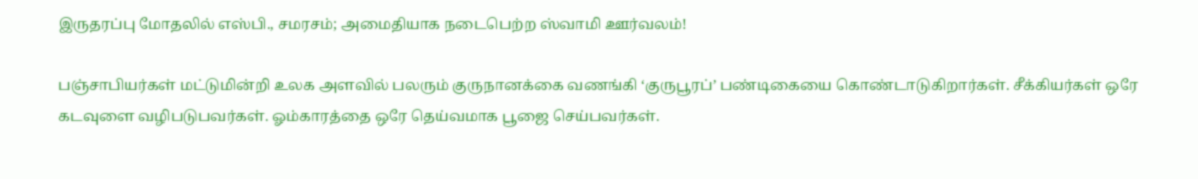இருதரப்பு மோதலில் எஸ்பி., சமரசம்; அமைதியாக நடைபெற்ற ஸ்வாமி ஊர்வலம்!

பஞ்சாபியர்கள் மட்டுமின்றி உலக அளவில் பலரும் குருநானக்கை வணங்கி ‘குருபூரப்’ பண்டிகையை கொண்டாடுகிறார்கள். சீக்கியர்கள் ஒரே கடவுளை வழிபடுபவர்கள். ஓம்காரத்தை ஒரே தெய்வமாக பூஜை செய்பவர்கள்.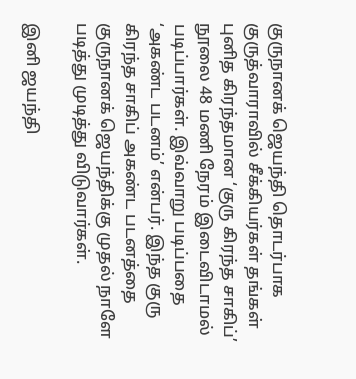குருநானக் ஜெயந்தி தொடர்பாக குருத்வாராவில் சீக்கியர்கள் தங்கள் புனித கிரந்தமான ‘குரு கிரந்த சாகிப்’ நூலை 48 மணி நேரம் இடைவிடாமல் படிப்பார்கள். இவ்வாறு படிப்பதை ‘அகண்ட படனம்’ என்பர். இந்த குரு கிரந்த சாகிப் அகண்ட படனத்தை குருநானக் ஜெயந்திக்கு முதல் நாளே படித்து முடித்து விடுவார்கள்.

இனி ஜயந்தி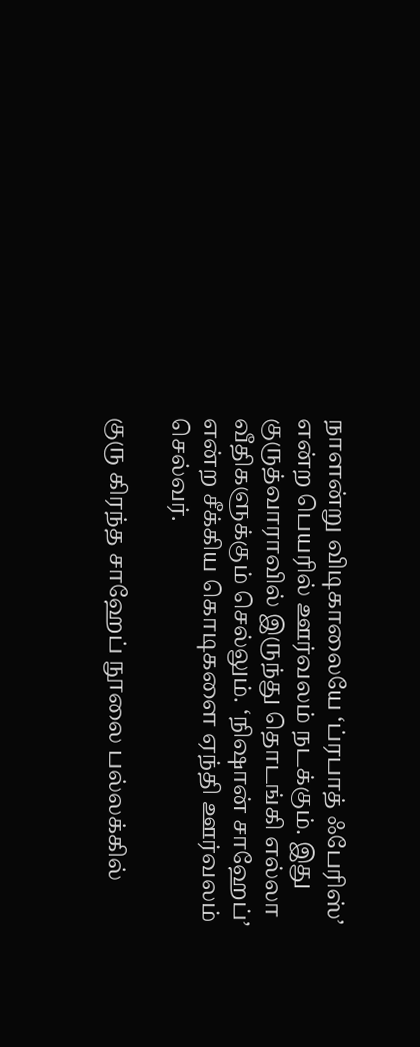நாளன்று விடிகாலையே ‘ப்ரபாத் ஃபேரிஸ்’ என்ற பெயரில் ஊர்வலம் நடக்கும். இது குருத்வாராவில் இருந்து தொடங்கி எல்லா வீதிகளுக்கும் செல்லும். ‘நிஷான் சாஹேப்’ என்ற சீக்கிய கொடிகளை ஏந்தி ஊர்வலம் செல்வர்.

குரு கிரந்த சாஹேப் நூலை பல்லக்கில்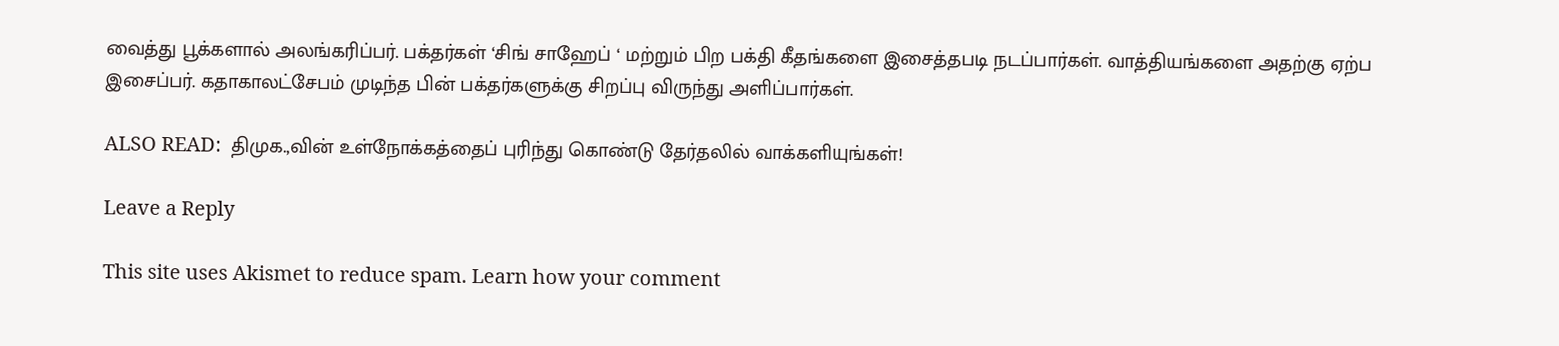வைத்து பூக்களால் அலங்கரிப்பர். பக்தர்கள் ‘சிங் சாஹேப் ‘ மற்றும் பிற பக்தி கீதங்களை இசைத்தபடி நடப்பார்கள். வாத்தியங்களை அதற்கு ஏற்ப இசைப்பர். கதாகாலட்சேபம் முடிந்த பின் பக்தர்களுக்கு சிறப்பு விருந்து அளிப்பார்கள்.

ALSO READ:  திமுக.,வின் உள்நோக்கத்தைப் புரிந்து கொண்டு தேர்தலில் வாக்களியுங்கள்!

Leave a Reply

This site uses Akismet to reduce spam. Learn how your comment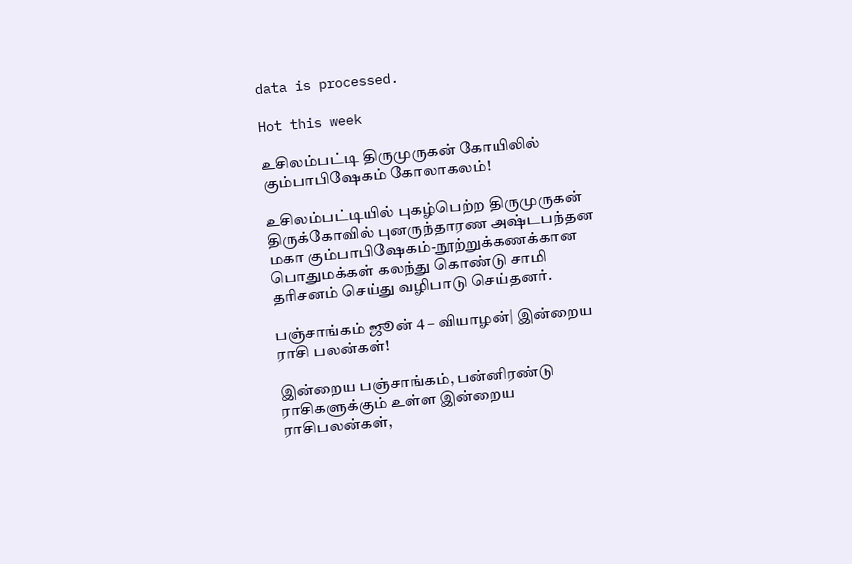data is processed.

Hot this week

உசிலம்பட்டி திருமுருகன் கோயிலில் கும்பாபிஷேகம் கோலாகலம்!

உசிலம்பட்டியில் புகழ்பெற்ற திருமுருகன் திருக்கோவில் புனருந்தாரண அஷ்டபந்தன மகா கும்பாபிஷேகம்-நூற்றுக்கணக்கான பொதுமக்கள் கலந்து கொண்டு சாமி தரிசனம் செய்து வழிபாடு செய்தனர்.

பஞ்சாங்கம் ஜூன் 4 – வியாழன்| இன்றைய ராசி பலன்கள்!

இன்றைய பஞ்சாங்கம், பன்னிரண்டு ராசிகளுக்கும் உள்ள இன்றைய ராசிபலன்கள்,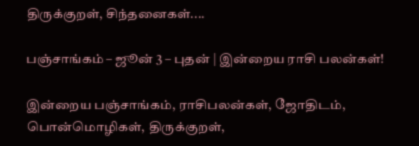திருக்குறள், சிந்தனைகள்....

பஞ்சாங்கம் – ஜூன் 3 – புதன் | இன்றைய ராசி பலன்கள்!

இன்றைய பஞ்சாங்கம், ராசிபலன்கள், ஜோதிடம், பொன்மொழிகள், திருக்குறள்,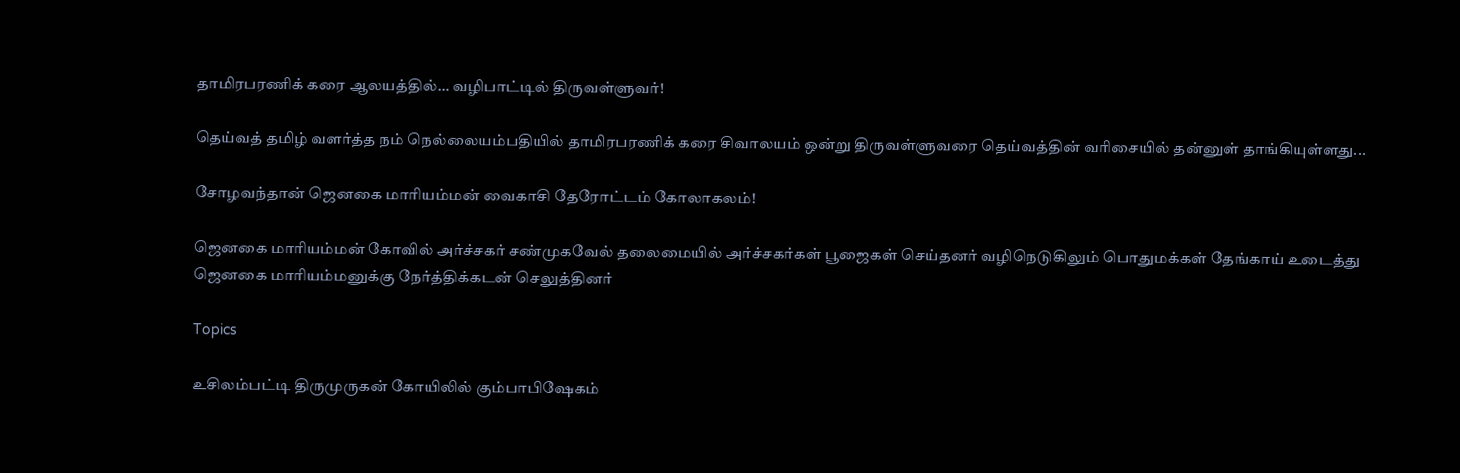தாமிரபரணிக் கரை ஆலயத்தில்… வழிபாட்டில் திருவள்ளுவர்!

தெய்வத் தமிழ் வளர்த்த நம் நெல்லையம்பதியில் தாமிரபரணிக் கரை சிவாலயம் ஒன்று திருவள்ளுவரை தெய்வத்தின் வரிசையில் தன்னுள் தாங்கியுள்ளது...

சோழவந்தான் ஜெனகை மாரியம்மன் வைகாசி தேரோட்டம் கோலாகலம்!

ஜெனகை மாரியம்மன் கோவில் அர்ச்சகர் சண்முகவேல் தலைமையில் அர்ச்சகர்கள் பூஜைகள் செய்தனர் வழிநெடுகிலும் பொதுமக்கள் தேங்காய் உடைத்து ஜெனகை மாரியம்மனுக்கு நேர்த்திக்கடன் செலுத்தினர்

Topics

உசிலம்பட்டி திருமுருகன் கோயிலில் கும்பாபிஷேகம்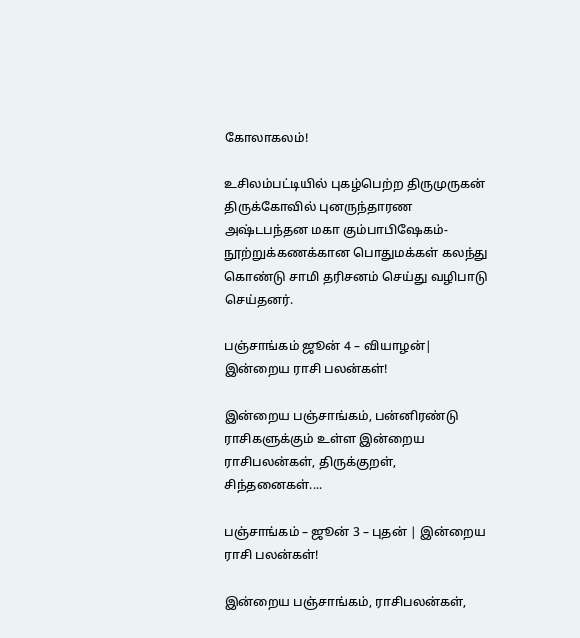கோலாகலம்!

உசிலம்பட்டியில் புகழ்பெற்ற திருமுருகன் திருக்கோவில் புனருந்தாரண அஷ்டபந்தன மகா கும்பாபிஷேகம்-நூற்றுக்கணக்கான பொதுமக்கள் கலந்து கொண்டு சாமி தரிசனம் செய்து வழிபாடு செய்தனர்.

பஞ்சாங்கம் ஜூன் 4 – வியாழன்| இன்றைய ராசி பலன்கள்!

இன்றைய பஞ்சாங்கம், பன்னிரண்டு ராசிகளுக்கும் உள்ள இன்றைய ராசிபலன்கள், திருக்குறள், சிந்தனைகள்....

பஞ்சாங்கம் – ஜூன் 3 – புதன் | இன்றைய ராசி பலன்கள்!

இன்றைய பஞ்சாங்கம், ராசிபலன்கள்,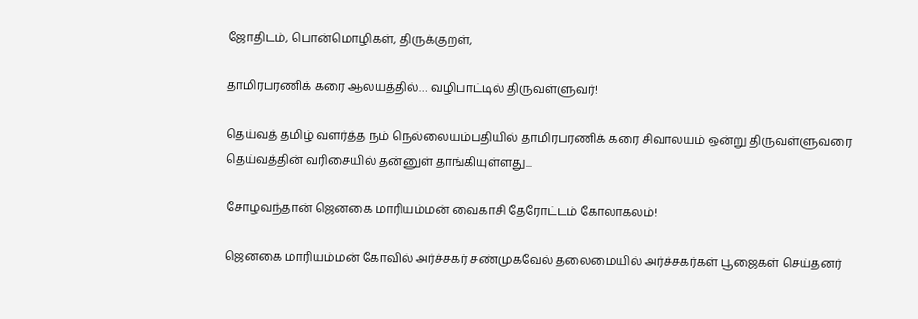ஜோதிடம், பொன்மொழிகள், திருக்குறள்,

தாமிரபரணிக் கரை ஆலயத்தில்… வழிபாட்டில் திருவள்ளுவர்!

தெய்வத் தமிழ் வளர்த்த நம் நெல்லையம்பதியில் தாமிரபரணிக் கரை சிவாலயம் ஒன்று திருவள்ளுவரை தெய்வத்தின் வரிசையில் தன்னுள் தாங்கியுள்ளது...

சோழவந்தான் ஜெனகை மாரியம்மன் வைகாசி தேரோட்டம் கோலாகலம்!

ஜெனகை மாரியம்மன் கோவில் அர்ச்சகர் சண்முகவேல் தலைமையில் அர்ச்சகர்கள் பூஜைகள் செய்தனர்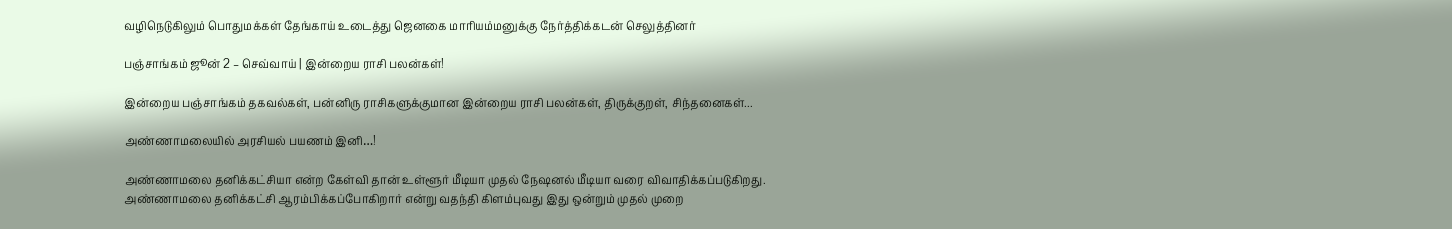வழிநெடுகிலும் பொதுமக்கள் தேங்காய் உடைத்து ஜெனகை மாரியம்மனுக்கு நேர்த்திக்கடன் செலுத்தினர்

பஞ்சாங்கம் ஜூன் 2 – செவ்வாய் | இன்றைய ராசி பலன்கள்!

இன்றைய பஞ்சாங்கம் தகவல்கள், பன்னிரு ராசிகளுக்குமான இன்றைய ராசி பலன்கள், திருக்குறள், சிந்தனைகள்...

அண்ணாமலையில் அரசியல் பயணம் இனி…!

அண்ணாமலை தனிக்கட்சியா என்ற கேள்வி தான் உள்ளூர் மீடியா முதல் நேஷனல் மீடியா வரை விவாதிக்கப்படுகிறது. அண்ணாமலை தனிக்கட்சி ஆரம்பிக்கப்போகிறார் என்று வதந்தி கிளம்புவது இது ஒன்றும் முதல் முறை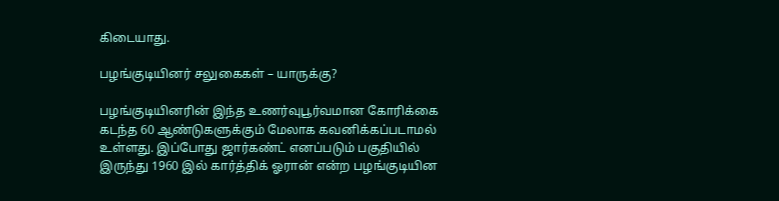கிடையாது.

பழங்குடியினர் சலுகைகள் – யாருக்கு?

பழங்குடியினரின் இந்த உணர்வுபூர்வமான கோரிக்கை கடந்த 60 ஆண்டுகளுக்கும் மேலாக கவனிக்கப்படாமல் உள்ளது. இப்போது ஜார்கண்ட் எனப்படும் பகுதியில் இருந்து 1960 இல் கார்த்திக் ஓரான் என்ற பழங்குடியின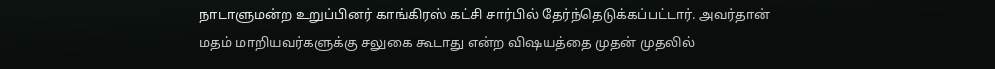நாடாளுமன்ற உறுப்பினர் காங்கிரஸ் கட்சி சார்பில் தேர்ந்தெடுக்கப்பட்டார். அவர்தான் மதம் மாறியவர்களுக்கு சலுகை கூடாது என்ற விஷயத்தை முதன் முதலில்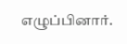எழுப்பினார்.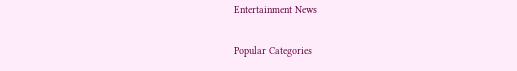Entertainment News

Popular Categories